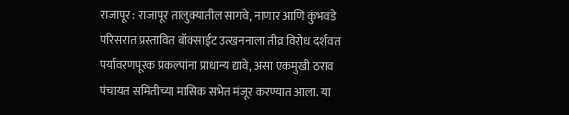राजापूर : राजापूर तालुक्यातील सागवे, नाणार आणि कुंभवडे परिसरात प्रस्तावित बॉक्साईट उत्खननाला तीव्र विरोध दर्शवत पर्यावरणपूरक प्रकल्पांना प्राधान्य द्यावे, असा एकमुखी ठराव पंचायत समितीच्या मासिक सभेत मंजूर करण्यात आला. या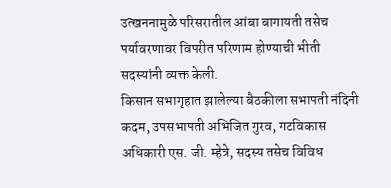उत्खननामुळे परिसरातील आंबा बागायती तसेच पर्यावरणावर विपरीत परिणाम होण्याची भीती सदस्यांनी व्यक्त केली.
किसान सभागृहात झालेल्या बैठकीला सभापती नंदिनी कदम, उपसभापती अभिजित गुरव, गटविकास अधिकारी एस. जी. म्हेत्रे, सदस्य तसेच विविध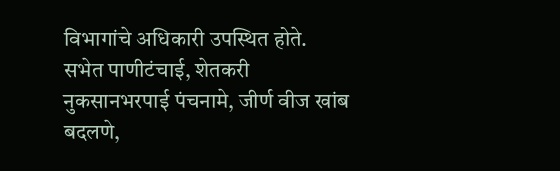विभागांचे अधिकारी उपस्थित होते.
सभेत पाणीटंचाई, शेतकरी नुकसानभरपाई पंचनामे, जीर्ण वीज खांब बदलणे,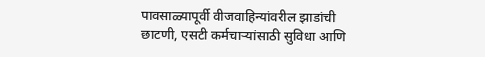पावसाळ्यापूर्वी वीजवाहिन्यांवरील झाडांची छाटणी, एसटी कर्मचाऱ्यांसाठी सुविधा आणि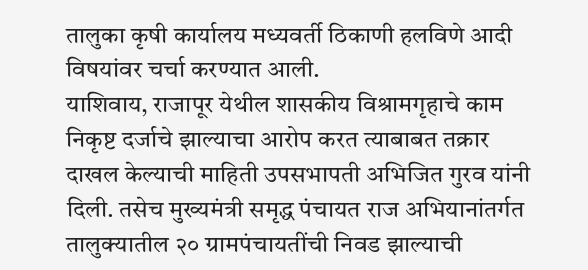तालुका कृषी कार्यालय मध्यवर्ती ठिकाणी हलविणे आदी विषयांवर चर्चा करण्यात आली.
याशिवाय, राजापूर येथील शासकीय विश्रामगृहाचे काम निकृष्ट दर्जाचे झाल्याचा आरोप करत त्याबाबत तक्रार दाखल केल्याची माहिती उपसभापती अभिजित गुरव यांनी दिली. तसेच मुख्यमंत्री समृद्ध पंचायत राज अभियानांतर्गत तालुक्यातील २० ग्रामपंचायतींची निवड झाल्याची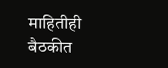माहितीही बैठकीत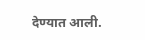देण्यात आली.